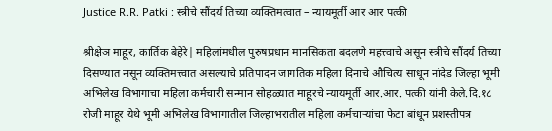Justice R.R. Patki : स्त्रीचे सौंदर्य तिच्या व्यक्तिमत्वात – न्यायमूर्ती आर आर पत्की

श्रीक्षेञ माहूर, कार्तिक बेहेरे| महिलांमधील पुरुषप्रधान मानसिकता बदलणे महत्त्वाचे असून स्त्रीचे सौंदर्य तिच्या दिसण्यात नसून व्यक्तिमत्त्वात असल्याचे प्रतिपादन जागतिक महिला दिनाचे औचित्य साधून नांदेड जिल्हा भूमी अभिलेख विभागाचा महिला कर्मचारी सन्मान सोहळ्यात माहूरचे न्यायमूर्ती आर.आर. पत्की यांनी केले.दि.१८ रोजी माहूर येथे भूमी अभिलेख विभागातील जिल्हाभरातील महिला कर्मचाऱ्यांचा फेटा बांधून प्रशस्तीपत्र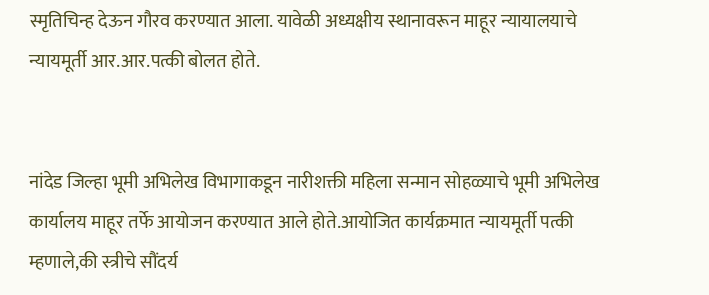स्मृतिचिन्ह देऊन गौरव करण्यात आला. यावेळी अध्यक्षीय स्थानावरून माहूर न्यायालयाचे न्यायमूर्ती आर.आर.पत्की बोलत होते.


नांदेड जिल्हा भूमी अभिलेख विभागाकडून नारीशक्ती महिला सन्मान सोहळ्याचे भूमी अभिलेख कार्यालय माहूर तर्फे आयोजन करण्यात आले होते.आयोजित कार्यक्रमात न्यायमूर्ती पत्की म्हणाले,की स्त्रीचे सौंदर्य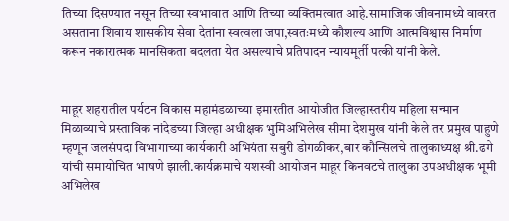तिच्या दिसण्यात नसून तिच्या स्वभावात आणि तिच्या व्यक्तिमत्वात आहे.सामाजिक जीवनामध्ये वावरत असताना शिवाय शासकीय सेवा देतांना स्वत्वला जपा,स्वतःमध्ये कौशल्य आणि आत्मविश्वास निर्माण करून नकारात्मक मानसिकता बदलता येत असल्याचे प्रतिपादन न्यायमूर्ती पत्की यांनी केले.


माहूर शहरातील पर्यटन विकास महामंडळाच्या इमारतीत आयोजीत जिल्हास्तरीय महिला सन्मान मिळाव्याचे प्रस्ताविक नांदेडच्या जिल्हा अधीक्षक भुमिअभिलेख सीमा देशमुख यांनी केले तर प्रमुख पाहुणे म्हणून जलसंपदा विभागाच्या कार्यकारी अभियंता सबुरी डोगळीकर,बार कौन्सिलचे तालुकाध्यक्ष श्री.ढगे यांची समायोचित भाषणे झाली.कार्यक्रमाचे यशस्वी आयोजन माहूर किनवटचे तालुका उपअधीक्षक भूमी अभिलेख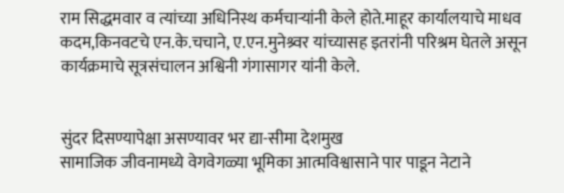राम सिद्धमवार व त्यांच्या अधिनिस्थ कर्मचाऱ्यांनी केले होते.माहूर कार्यालयाचे माधव कदम,किनवटचे एन.के.चचाने, ए.एन.मुनेश्र्वर यांच्यासह इतरांनी परिश्रम घेतले असून कार्यक्रमाचे सूत्रसंचालन अश्विनी गंगासागर यांनी केले.


सुंदर दिसण्यापेक्षा असण्यावर भर द्या-सीमा देशमुख
सामाजिक जीवनामध्ये वेगवेगळ्या भूमिका आत्मविश्वासाने पार पाडून नेटाने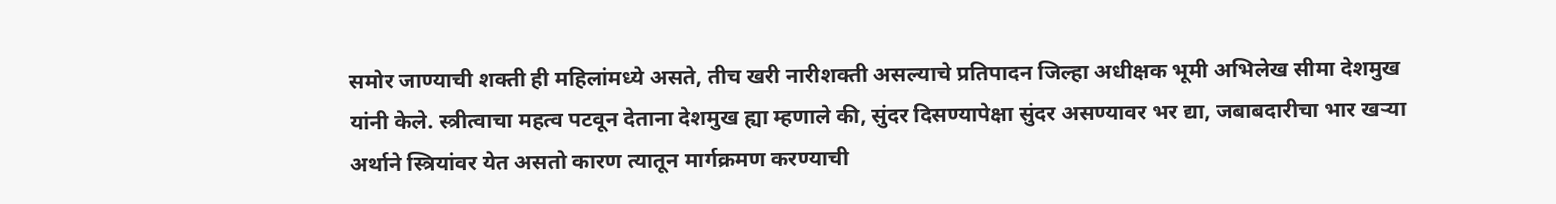समोर जाण्याची शक्ती ही महिलांमध्ये असते, तीच खरी नारीशक्ती असल्याचे प्रतिपादन जिल्हा अधीक्षक भूमी अभिलेख सीमा देशमुख यांनी केले. स्त्रीत्वाचा महत्व पटवून देताना देशमुख ह्या म्हणाले की, सुंदर दिसण्यापेक्षा सुंदर असण्यावर भर द्या, जबाबदारीचा भार खऱ्या अर्थाने स्त्रियांवर येत असतो कारण त्यातून मार्गक्रमण करण्याची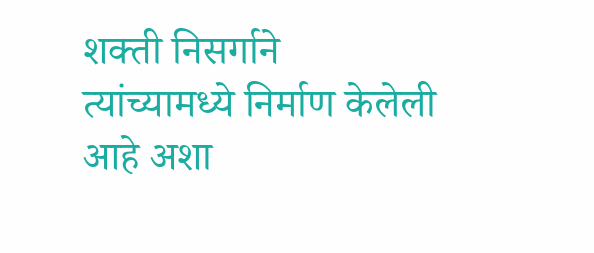शक्ती निसर्गाने त्यांच्यामध्ये निर्माण केलेली आहे अशा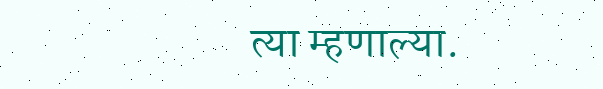त्या म्हणाल्या.